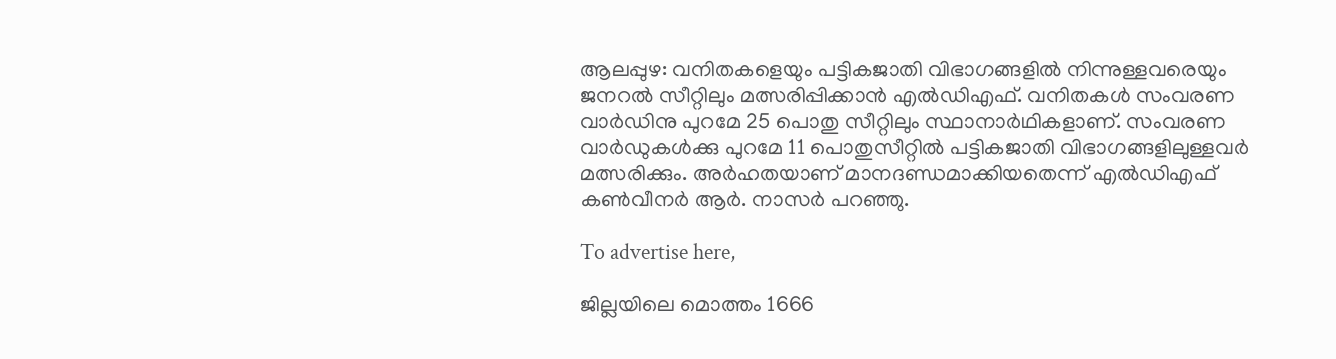ആലപ്പുഴ: വനിതകളെയും പട്ടികജാതി വിഭാഗങ്ങളിൽ നിന്നുള്ളവരെയും ജനറൽ സീറ്റിലും മത്സരിപ്പിക്കാൻ എൽഡിഎഫ്. വനിതകൾ സംവരണ വാർഡിനു പുറമേ 25 പൊതു സീറ്റിലും സ്ഥാനാർഥികളാണ്. സംവരണ വാർഡുകൾക്കു പുറമേ 11 പൊതുസീറ്റിൽ പട്ടികജാതി വിഭാഗങ്ങളിലുള്ളവർ മത്സരിക്കും. അർഹതയാണ് മാനദണ്ഡമാക്കിയതെന്ന് എൽഡിഎഫ് കൺവീനർ ആർ. നാസർ പറഞ്ഞു.

To advertise here,

ജില്ലയിലെ മൊത്തം 1666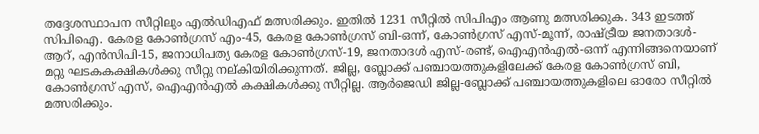തദ്ദേശസ്ഥാപന സീറ്റിലും എൽഡിഎഫ് മത്സരിക്കും. ഇതിൽ 1231 സീറ്റിൽ സിപിഎം ആണു മത്സരിക്കുക. 343 ഇടത്ത് സിപിഐ. കേരള കോൺഗ്രസ് എം-45, കേരള കോൺഗ്രസ് ബി-ഒന്ന്, കോൺഗ്രസ് എസ്-മൂന്ന്, രാഷ്ട്രീയ ജനതാദൾ-ആറ്, എൻസിപി-15, ജനാധിപത്യ കേരള കോൺഗ്രസ്-19, ജനതാദൾ എസ്-രണ്ട്, ഐഎൻഎൽ-ഒന്ന് എന്നിങ്ങനെയാണ് മറ്റു ഘടകകക്ഷികൾക്കു സീറ്റു നല്കിയിരിക്കുന്നത്. ജില്ല, ബ്ലോക്ക് പഞ്ചായത്തുകളിലേക്ക്‌ കേരള കോൺഗ്രസ് ബി, കോൺഗ്രസ് എസ്, ഐഎൻഎൽ കക്ഷികൾക്കു സീറ്റില്ല. ആർജെഡി ജില്ല-ബ്ലോക്ക് പഞ്ചായത്തുകളിലെ ഓരോ സീറ്റിൽ മത്സരിക്കും.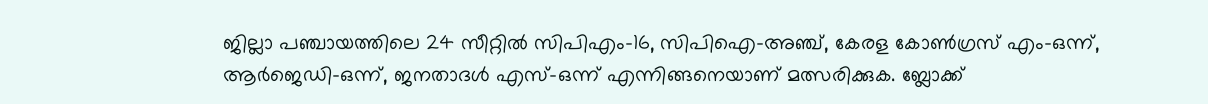ജില്ലാ പഞ്ചായത്തിലെ 24 സീറ്റിൽ സിപിഎം-16, സിപിഐ-അഞ്ച്, കേരള കോൺഗ്രസ് എം-ഒന്ന്, ആർജെഡി-ഒന്ന്, ജനതാദൾ എസ്-ഒന്ന് എന്നിങ്ങനെയാണ് മത്സരിക്കുക. ബ്ലോക്ക്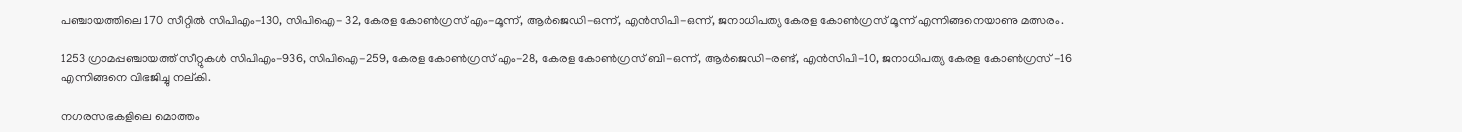പഞ്ചായത്തിലെ 170 സീറ്റിൽ സിപിഎം-130, സിപിഐ- 32, കേരള കോൺഗ്രസ് എം-മൂന്ന്, ആർജെഡി-ഒന്ന്, എൻസിപി-ഒന്ന്, ജനാധിപത്യ കേരള കോൺഗ്രസ് മൂന്ന് എന്നിങ്ങനെയാണു മത്സരം.

1253 ഗ്രാമപ്പഞ്ചായത്ത്‌ സീറ്റുകൾ സിപിഎം-936, സിപിഐ-259, കേരള കോൺഗ്രസ് എം-28, കേരള കോൺഗ്രസ് ബി-ഒന്ന്, ആർജെഡി-രണ്ട്, എൻസിപി-10, ജനാധിപത്യ കേരള കോൺഗ്രസ് -16 എന്നിങ്ങനെ വിഭജിച്ചു നല്കി.

നഗരസഭകളിലെ മൊത്തം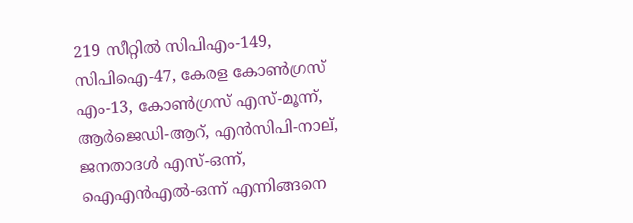219 സീറ്റിൽ സിപിഎം-149, സിപിഐ-47, കേരള കോൺഗ്രസ് എം-13, കോൺഗ്രസ് എസ്-മൂന്ന്, ആർജെഡി-ആറ്, എൻസിപി-നാല്, ജനതാദൾ എസ്-ഒന്ന്, ഐഎൻഎൽ-ഒന്ന് എന്നിങ്ങനെ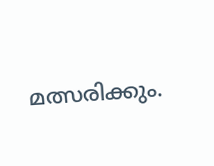മത്സരിക്കും.